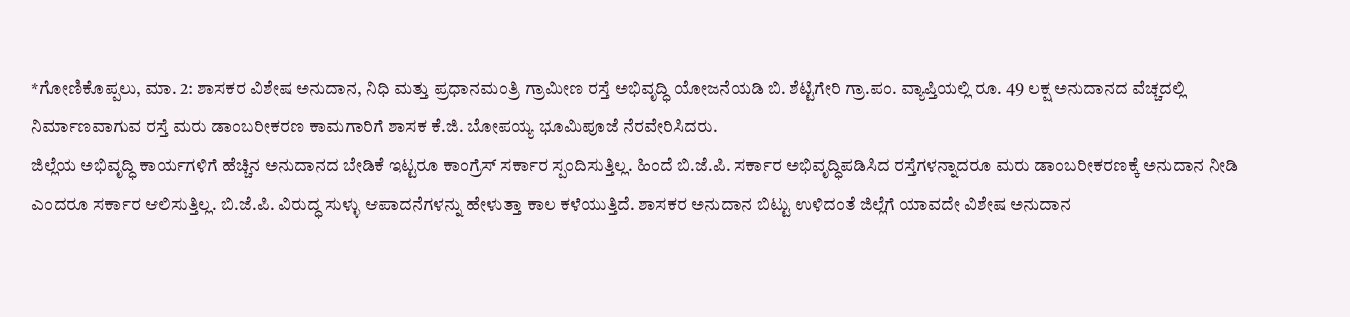*ಗೋಣಿಕೊಪ್ಪಲು, ಮಾ. 2: ಶಾಸಕರ ವಿಶೇಷ ಅನುದಾನ, ನಿಧಿ ಮತ್ತು ಪ್ರಧಾನಮಂತ್ರಿ ಗ್ರಾಮೀಣ ರಸ್ತೆ ಅಭಿವೃದ್ಧಿ ಯೋಜನೆಯಡಿ ಬಿ. ಶೆಟ್ಟಿಗೇರಿ ಗ್ರಾ.ಪಂ. ವ್ಯಾಪ್ತಿಯಲ್ಲಿ ರೂ. 49 ಲಕ್ಷ ಅನುದಾನದ ವೆಚ್ಚದಲ್ಲಿ ನಿರ್ಮಾಣವಾಗುವ ರಸ್ತೆ ಮರು ಡಾಂಬರೀಕರಣ ಕಾಮಗಾರಿಗೆ ಶಾಸಕ ಕೆ.ಜಿ. ಬೋಪಯ್ಯ ಭೂಮಿಪೂಜೆ ನೆರವೇರಿಸಿದರು.
ಜಿಲ್ಲೆಯ ಅಭಿವೃದ್ಧಿ ಕಾರ್ಯಗಳಿಗೆ ಹೆಚ್ಚಿನ ಅನುದಾನದ ಬೇಡಿಕೆ ಇಟ್ಟರೂ ಕಾಂಗ್ರೆಸ್ ಸರ್ಕಾರ ಸ್ಪಂದಿಸುತ್ತಿಲ್ಲ. ಹಿಂದೆ ಬಿ.ಜೆ.ಪಿ. ಸರ್ಕಾರ ಅಭಿವೃದ್ಧಿಪಡಿಸಿದ ರಸ್ತೆಗಳನ್ನಾದರೂ ಮರು ಡಾಂಬರೀಕರಣಕ್ಕೆ ಅನುದಾನ ನೀಡಿ ಎಂದರೂ ಸರ್ಕಾರ ಆಲಿಸುತ್ತಿಲ್ಲ. ಬಿ.ಜೆ.ಪಿ. ವಿರುದ್ಧ ಸುಳ್ಳು ಆಪಾದನೆಗಳನ್ನು ಹೇಳುತ್ತಾ ಕಾಲ ಕಳೆಯುತ್ತಿದೆ. ಶಾಸಕರ ಅನುದಾನ ಬಿಟ್ಟು ಉಳಿದಂತೆ ಜಿಲ್ಲೆಗೆ ಯಾವದೇ ವಿಶೇಷ ಅನುದಾನ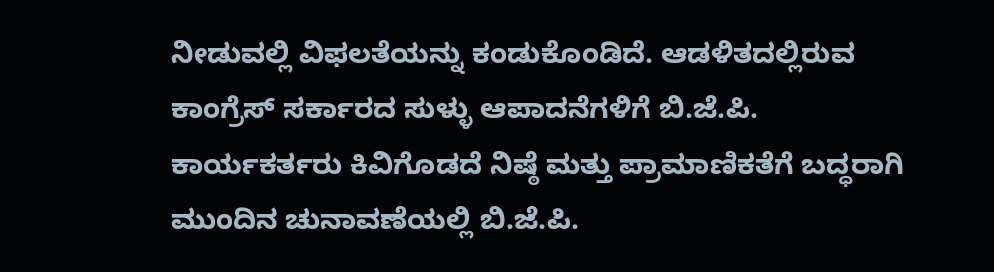ನೀಡುವಲ್ಲಿ ವಿಫಲತೆಯನ್ನು ಕಂಡುಕೊಂಡಿದೆ. ಆಡಳಿತದಲ್ಲಿರುವ ಕಾಂಗ್ರೆಸ್ ಸರ್ಕಾರದ ಸುಳ್ಳು ಆಪಾದನೆಗಳಿಗೆ ಬಿ.ಜೆ.ಪಿ. ಕಾರ್ಯಕರ್ತರು ಕಿವಿಗೊಡದೆ ನಿಷ್ಠೆ ಮತ್ತು ಪ್ರಾಮಾಣಿಕತೆಗೆ ಬದ್ಧರಾಗಿ ಮುಂದಿನ ಚುನಾವಣೆಯಲ್ಲಿ ಬಿ.ಜೆ.ಪಿ.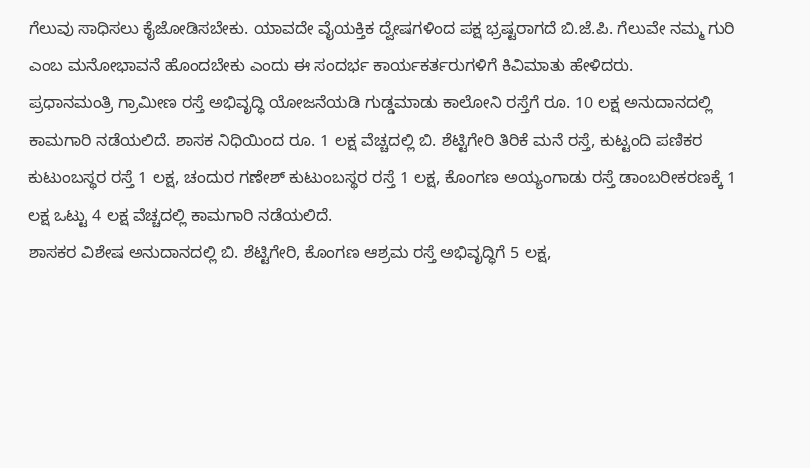ಗೆಲುವು ಸಾಧಿಸಲು ಕೈಜೋಡಿಸಬೇಕು. ಯಾವದೇ ವೈಯಕ್ತಿಕ ದ್ವೇಷಗಳಿಂದ ಪಕ್ಷ ಭ್ರಷ್ಟರಾಗದೆ ಬಿ.ಜೆ.ಪಿ. ಗೆಲುವೇ ನಮ್ಮ ಗುರಿ ಎಂಬ ಮನೋಭಾವನೆ ಹೊಂದಬೇಕು ಎಂದು ಈ ಸಂದರ್ಭ ಕಾರ್ಯಕರ್ತರುಗಳಿಗೆ ಕಿವಿಮಾತು ಹೇಳಿದರು.
ಪ್ರಧಾನಮಂತ್ರಿ ಗ್ರಾಮೀಣ ರಸ್ತೆ ಅಭಿವೃದ್ಧಿ ಯೋಜನೆಯಡಿ ಗುಡ್ಡಮಾಡು ಕಾಲೋನಿ ರಸ್ತೆಗೆ ರೂ. 10 ಲಕ್ಷ ಅನುದಾನದಲ್ಲಿ ಕಾಮಗಾರಿ ನಡೆಯಲಿದೆ. ಶಾಸಕ ನಿಧಿಯಿಂದ ರೂ. 1 ಲಕ್ಷ ವೆಚ್ಚದಲ್ಲಿ ಬಿ. ಶೆಟ್ಟಿಗೇರಿ ತಿರಿಕೆ ಮನೆ ರಸ್ತೆ, ಕುಟ್ಟಂದಿ ಪಣಿಕರ ಕುಟುಂಬಸ್ಥರ ರಸ್ತೆ 1 ಲಕ್ಷ, ಚಂದುರ ಗಣೇಶ್ ಕುಟುಂಬಸ್ಥರ ರಸ್ತೆ 1 ಲಕ್ಷ, ಕೊಂಗಣ ಅಯ್ಯಂಗಾಡು ರಸ್ತೆ ಡಾಂಬರೀಕರಣಕ್ಕೆ 1 ಲಕ್ಷ ಒಟ್ಟು 4 ಲಕ್ಷ ವೆಚ್ಚದಲ್ಲಿ ಕಾಮಗಾರಿ ನಡೆಯಲಿದೆ.
ಶಾಸಕರ ವಿಶೇಷ ಅನುದಾನದಲ್ಲಿ ಬಿ. ಶೆಟ್ಟಿಗೇರಿ, ಕೊಂಗಣ ಆಶ್ರಮ ರಸ್ತೆ ಅಭಿವೃದ್ಧಿಗೆ 5 ಲಕ್ಷ,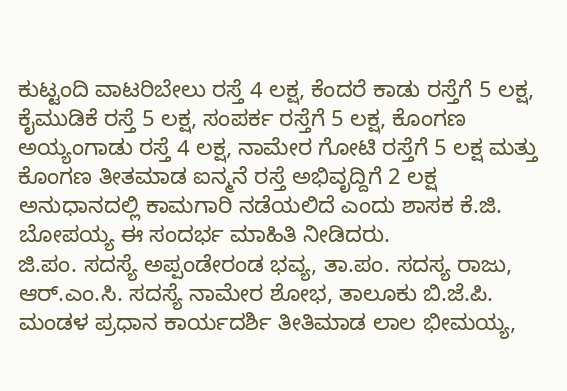ಕುಟ್ಟಂದಿ ವಾಟರಿಬೇಲು ರಸ್ತೆ 4 ಲಕ್ಷ, ಕೆಂದರೆ ಕಾಡು ರಸ್ತೆಗೆ 5 ಲಕ್ಷ, ಕೈಮುಡಿಕೆ ರಸ್ತೆ 5 ಲಕ್ಷ, ಸಂಪರ್ಕ ರಸ್ತೆಗೆ 5 ಲಕ್ಷ, ಕೊಂಗಣ ಅಯ್ಯಂಗಾಡು ರಸ್ತೆ 4 ಲಕ್ಷ, ನಾಮೇರ ಗೋಟಿ ರಸ್ತೆಗೆ 5 ಲಕ್ಷ ಮತ್ತು ಕೊಂಗಣ ತೀತಮಾಡ ಐನ್ಮನೆ ರಸ್ತೆ ಅಭಿವೃದ್ದಿಗೆ 2 ಲಕ್ಷ ಅನುಧಾನದಲ್ಲಿ ಕಾಮಗಾರಿ ನಡೆಯಲಿದೆ ಎಂದು ಶಾಸಕ ಕೆ.ಜಿ. ಬೋಪಯ್ಯ ಈ ಸಂದರ್ಭ ಮಾಹಿತಿ ನೀಡಿದರು.
ಜಿ.ಪಂ. ಸದಸ್ಯೆ ಅಪ್ಪಂಡೇರಂಡ ಭವ್ಯ, ತಾ.ಪಂ. ಸದಸ್ಯ ರಾಜು, ಆರ್.ಎಂ.ಸಿ. ಸದಸ್ಯೆ ನಾಮೇರ ಶೋಭ, ತಾಲೂಕು ಬಿ.ಜೆ.ಪಿ. ಮಂಡಳ ಪ್ರಧಾನ ಕಾರ್ಯದರ್ಶಿ ತೀತಿಮಾಡ ಲಾಲ ಭೀಮಯ್ಯ,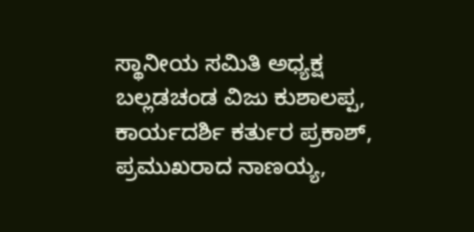ಸ್ಥಾನೀಯ ಸಮಿತಿ ಅಧ್ಯಕ್ಷ ಬಲ್ಲಡಚಂಡ ವಿಜು ಕುಶಾಲಪ್ಪ, ಕಾರ್ಯದರ್ಶಿ ಕರ್ತುರ ಪ್ರಕಾಶ್, ಪ್ರಮುಖರಾದ ನಾಣಯ್ಯ,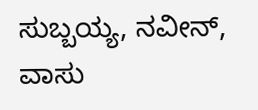ಸುಬ್ಬಯ್ಯ, ನವೀನ್, ವಾಸು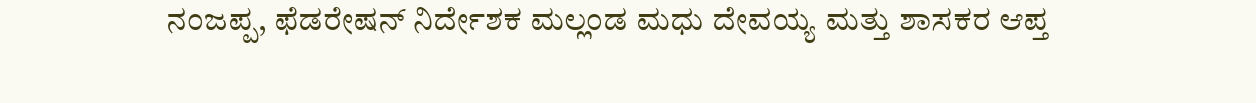ನಂಜಪ್ಪ, ಫೆಡರೇಷನ್ ನಿರ್ದೇಶಕ ಮಲ್ಲಂಡ ಮಧು ದೇವಯ್ಯ ಮತ್ತು ಶಾಸಕರ ಆಪ್ತ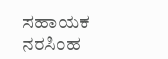ಸಹಾಯಕ ನರಸಿಂಹ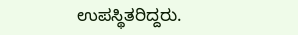ಉಪಸ್ಥಿತರಿದ್ದರು.